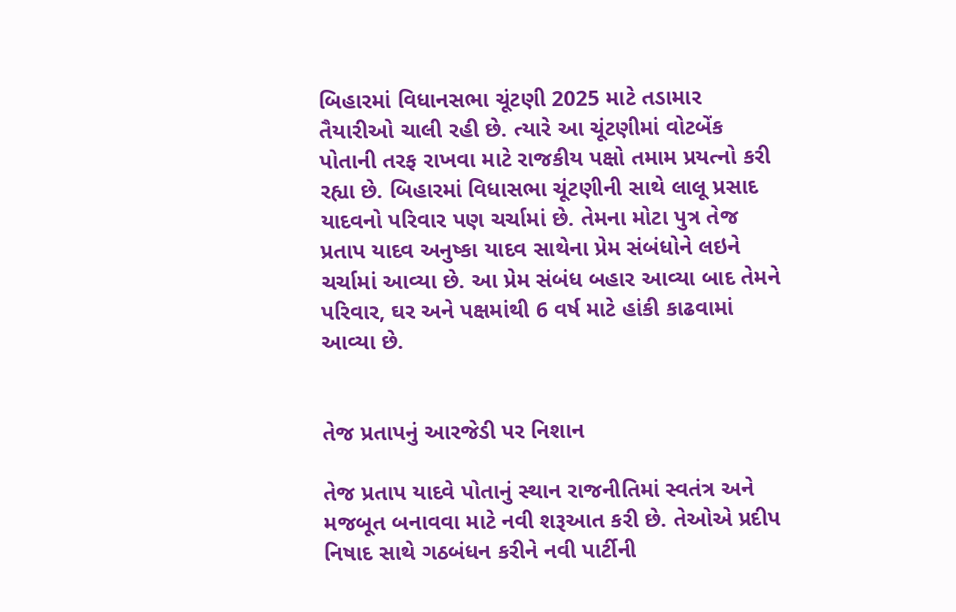બિહારમાં વિધાનસભા ચૂંટણી 2025 માટે તડામાર તૈયારીઓ ચાલી રહી છે. ત્યારે આ ચૂંટણીમાં વોટબેંક પોતાની તરફ રાખવા માટે રાજકીય પક્ષો તમામ પ્રયત્નો કરી રહ્યા છે. બિહારમાં વિધાસભા ચૂંટણીની સાથે લાલૂ પ્રસાદ યાદવનો પરિવાર પણ ચર્ચામાં છે. તેમના મોટા પુત્ર તેજ પ્રતાપ યાદવ અનુષ્કા યાદવ સાથેના પ્રેમ સંબંધોને લઇને ચર્ચામાં આવ્યા છે. આ પ્રેમ સંબંધ બહાર આવ્યા બાદ તેમને પરિવાર, ઘર અને પક્ષમાંથી 6 વર્ષ માટે હાંકી કાઢવામાં આવ્યા છે.


તેજ પ્રતાપનું આરજેડી પર નિશાન

તેજ પ્રતાપ યાદવે પોતાનું સ્થાન રાજનીતિમાં સ્વતંત્ર અને મજબૂત બનાવવા માટે નવી શરૂઆત કરી છે. તેઓએ પ્રદીપ નિષાદ સાથે ગઠબંધન કરીને નવી પાર્ટીની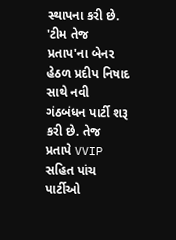સ્થાપના કરી છે. 'ટીમ તેજ પ્રતાપ'ના બેનર હેઠળ પ્રદીપ નિષાદ સાથે નવી ગંઠબંધન પાર્ટી શરૂ કરી છે. તેજ પ્રતાપે VVIP સહિત પાંચ પાર્ટીઓ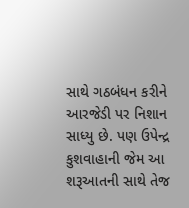સાથે ગઠબંધન કરીને આરજેડી પર નિશાન સાધ્યુ છે. પણ ઉપેન્દ્ર કુશવાહાની જેમ આ શરૂઆતની સાથે તેજ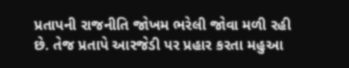પ્રતાપની રાજનીતિ જોખમ ભરેલી જોવા મળી રહી છે. તેજ પ્રતાપે આરજેડી પર પ્રહાર કરતા મહુઆ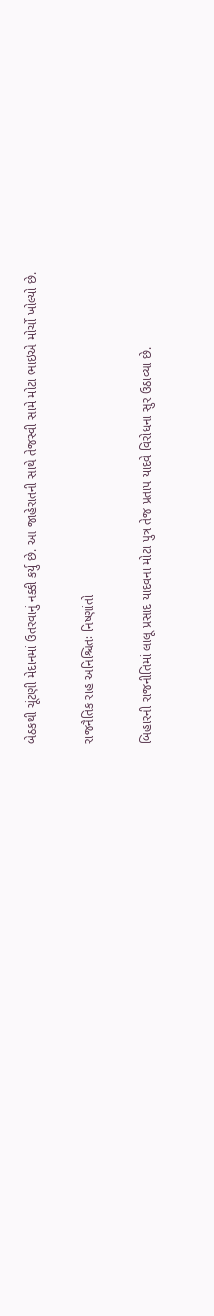બેઠકથી ચૂંટણી મેદાનમાં ઉતરવાનું નક્કી કર્યુ છે. આ જાહેરાતની સાથે તેજસ્વી સામે મોટા ભાઇએ મોર્ચો ખોલ્યો છે.

રાજનૈતિક રાહ અનિશ્ચિતઃ નિષ્ણાંતો

બિહારની રાજનીતિમાં લાલૂ પ્રસાદ યાદવના મોટા પુત્ર તેજ પ્રતાપ યાદવે વિરોધના સુર ઉઠાવ્યા છે.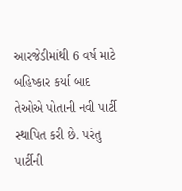આરજેડીમાંથી 6 વર્ષ માટે બહિષ્કાર કર્યા બાદ તેઓએ પોતાની નવી પાર્ટી સ્થાપિત કરી છે. પરંતુ પાર્ટીની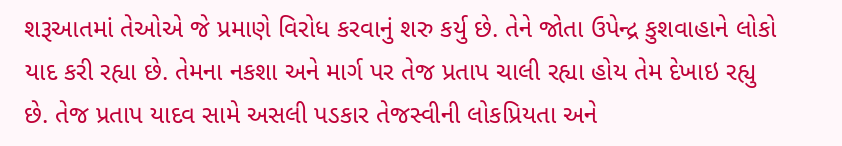શરૂઆતમાં તેઓએ જે પ્રમાણે વિરોધ કરવાનું શરુ કર્યુ છે. તેને જોતા ઉપેન્દ્ર કુશવાહાને લોકો યાદ કરી રહ્યા છે. તેમના નકશા અને માર્ગ પર તેજ પ્રતાપ ચાલી રહ્યા હોય તેમ દેખાઇ રહ્યુ છે. તેજ પ્રતાપ યાદવ સામે અસલી પડકાર તેજસ્વીની લોકપ્રિયતા અને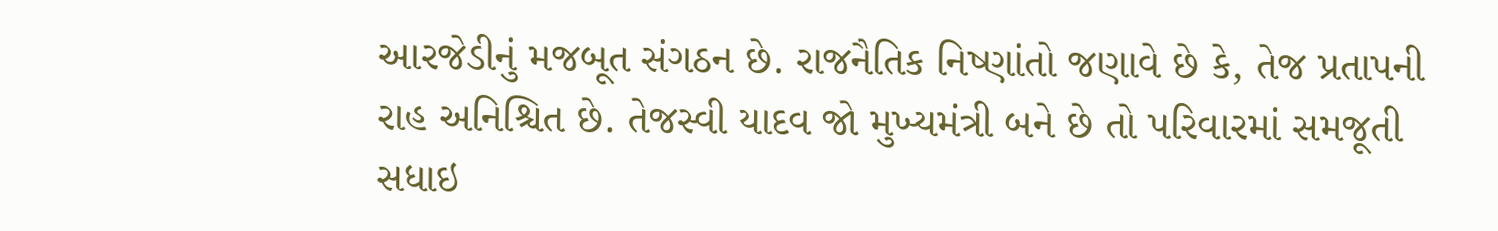આરજેડીનું મજબૂત સંગઠન છે. રાજનૈતિક નિષ્ણાંતો જણાવે છે કે, તેજ પ્રતાપની રાહ અનિશ્ચિત છે. તેજસ્વી યાદવ જો મુખ્યમંત્રી બને છે તો પરિવારમાં સમજૂતી સધાઇ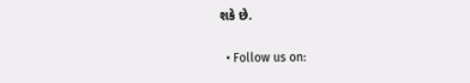શકે છે.

  • Follow us on: